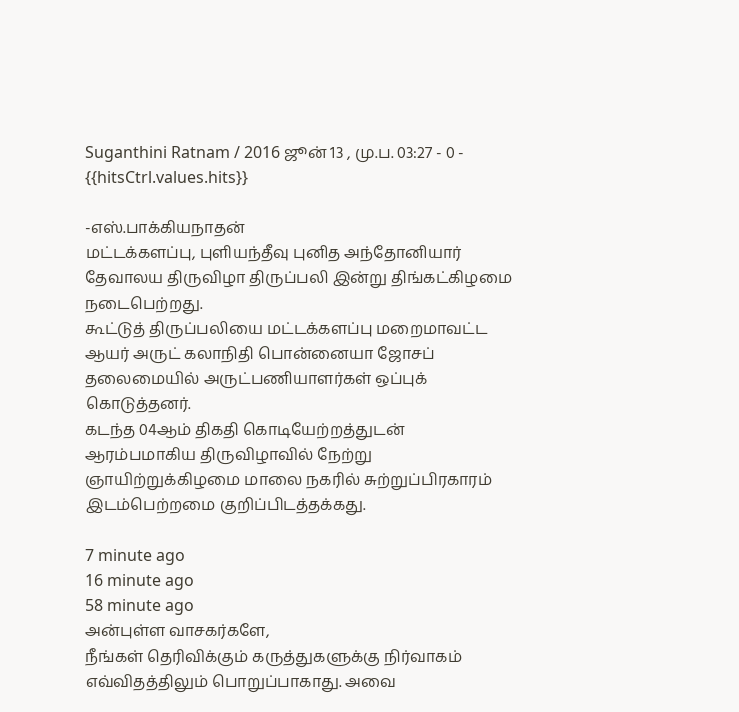Suganthini Ratnam / 2016 ஜூன் 13 , மு.ப. 03:27 - 0 - {{hitsCtrl.values.hits}}

-எஸ்.பாக்கியநாதன்
மட்டக்களப்பு, புளியந்தீவு புனித அந்தோனியார் தேவாலய திருவிழா திருப்பலி இன்று திங்கட்கிழமை நடைபெற்றது.
கூட்டுத் திருப்பலியை மட்டக்களப்பு மறைமாவட்ட ஆயர் அருட் கலாநிதி பொன்னையா ஜோசப் தலைமையில் அருட்பணியாளர்கள் ஒப்புக் கொடுத்தனர்.
கடந்த 04ஆம் திகதி கொடியேற்றத்துடன் ஆரம்பமாகிய திருவிழாவில் நேற்று ஞாயிற்றுக்கிழமை மாலை நகரில் சுற்றுப்பிரகாரம் இடம்பெற்றமை குறிப்பிடத்தக்கது.

7 minute ago
16 minute ago
58 minute ago
அன்புள்ள வாசகர்களே,
நீங்கள் தெரிவிக்கும் கருத்துகளுக்கு நிர்வாகம் எவ்விதத்திலும் பொறுப்பாகாது. அவை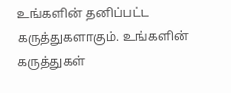உங்களின் தனிப்பட்ட கருத்துகளாகும். உங்களின் கருத்துகள்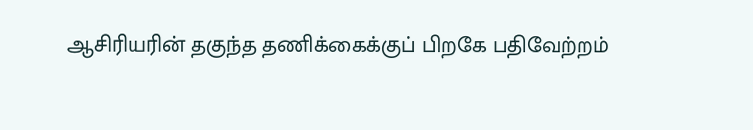ஆசிரியரின் தகுந்த தணிக்கைக்குப் பிறகே பதிவேற்றம்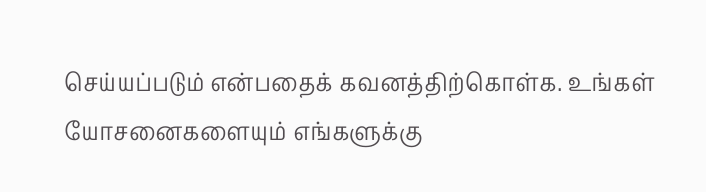செய்யப்படும் என்பதைக் கவனத்திற்கொள்க. உங்கள் யோசனைகளையும் எங்களுக்கு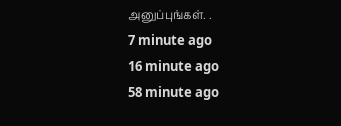அனுப்புங்கள். .
7 minute ago
16 minute ago
58 minute ago